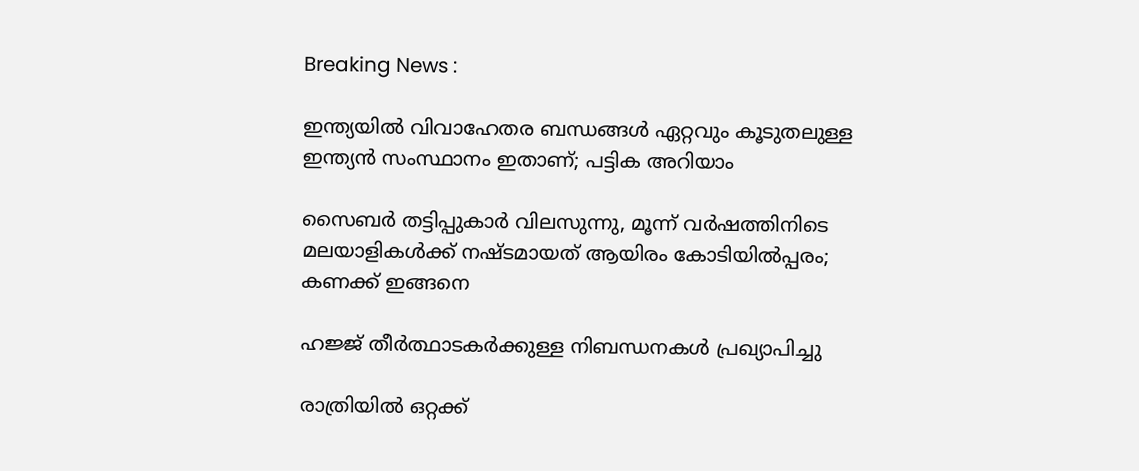Breaking News :

ഇന്ത്യയില്‍ വിവാഹേതര ബന്ധങ്ങള്‍ ഏറ്റവും കൂടുതലുള്ള ഇന്ത്യന്‍ സംസ്ഥാനം ഇതാണ്; പട്ടിക അറിയാം

സൈബര്‍ തട്ടിപ്പുകാര്‍ വിലസുന്നു, മൂന്ന് വര്‍ഷത്തിനിടെ മലയാളികള്‍ക്ക് നഷ്ടമായത് ആയിരം കോടിയില്‍പ്പരം; കണക്ക് ഇങ്ങനെ

ഹജ്ജ് തീർത്ഥാടകർക്കുള്ള നിബന്ധനകൾ പ്രഖ്യാപിച്ചു

രാത്രിയിൽ ഒറ്റക്ക്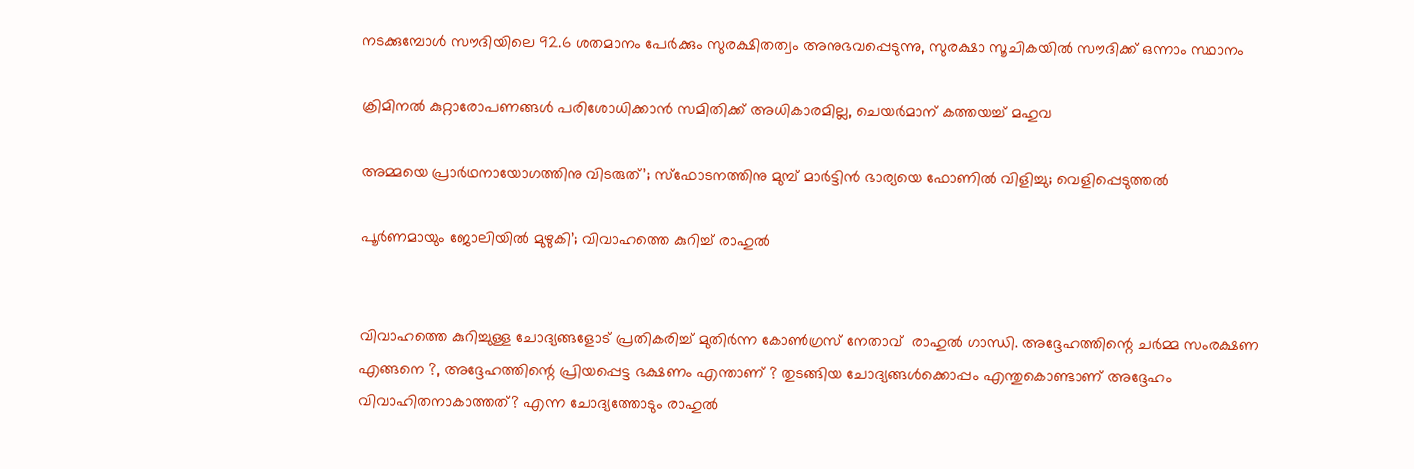നടക്കുമ്പോൾ സൗദിയിലെ 92.6 ശതമാനം പേർക്കും സുരക്ഷിതത്വം അനുഭവപ്പെടുന്നു, സുരക്ഷാ സൂചികയിൽ സൗദിക്ക് ഒന്നാം സ്ഥാനം

ക്രിമിനല്‍ കുറ്റാരോപണങ്ങള്‍ പരിശോധിക്കാന്‍ സമിതിക്ക്‌ അധികാരമില്ല, ചെയര്‍മാന്‌ കത്തയച്ച് മഹുവ

അമ്മയെ പ്രാര്‍ഥനായോഗത്തിനു വിടരുത്’; സ്‌ഫോടനത്തിനു മുമ്പ് മാര്‍ട്ടിന്‍ ഭാര്യയെ ഫോണില്‍ വിളിച്ചു; വെളിപ്പെടുത്തല്‍

പൂർണമായും ജോലിയിൽ മുഴുകി’; വിവാഹത്തെ കുറിച്ച് രാഹുൽ


വിവാഹത്തെ കുറിച്ചുള്ള ചോദ്യങ്ങളോട് പ്രതികരിച്ച് മുതിർന്ന കോൺഗ്രസ് നേതാവ്  രാഹുൽ ഗാന്ധി. അദ്ദേഹത്തിന്റെ ചർമ്മ സംരക്ഷണ എങ്ങനെ ?, അദ്ദേഹത്തിന്റെ പ്രിയപ്പെട്ട ഭക്ഷണം എന്താണ് ? തുടങ്ങിയ ചോദ്യങ്ങൾക്കൊപ്പം എന്തുകൊണ്ടാണ് അദ്ദേഹം വിവാഹിതനാകാത്തത്? എന്ന ചോദ്യത്തോടും രാഹുൽ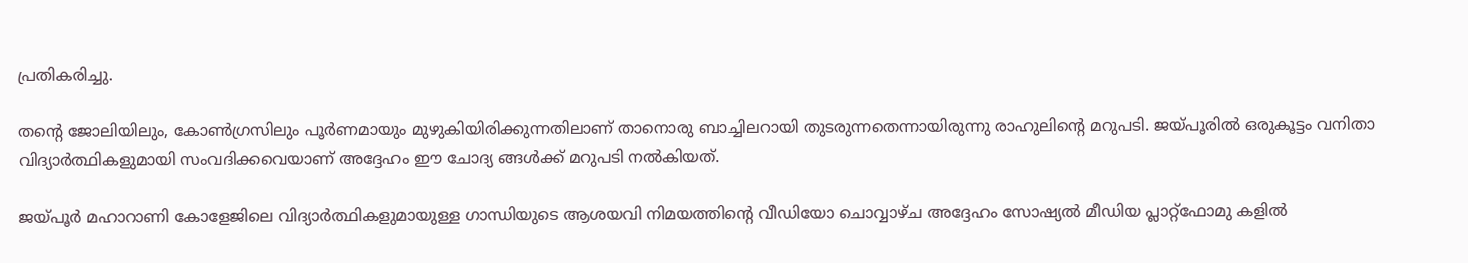പ്രതികരിച്ചു.

തന്റെ ജോലിയിലും, കോൺഗ്രസിലും പൂർണമായും മുഴുകിയിരിക്കുന്നതിലാണ് താനൊരു ബാച്ചിലറായി തുടരുന്നതെന്നായിരുന്നു രാഹുലിന്റെ മറുപടി. ജയ്‌പൂരിൽ ഒരുകൂട്ടം വനിതാ വിദ്യാർത്ഥികളുമായി സംവദിക്കവെയാണ് അദ്ദേഹം ഈ ചോദ്യ ങ്ങൾക്ക് മറുപടി നൽകിയത്.

ജയ്‌പൂർ മഹാറാണി കോളേജിലെ വിദ്യാർത്ഥികളുമായുള്ള ഗാന്ധിയുടെ ആശയവി നിമയത്തിന്റെ വീഡിയോ ചൊവ്വാഴ്‌ച അദ്ദേഹം സോഷ്യൽ മീഡിയ പ്ലാറ്റ്‌ഫോമു കളിൽ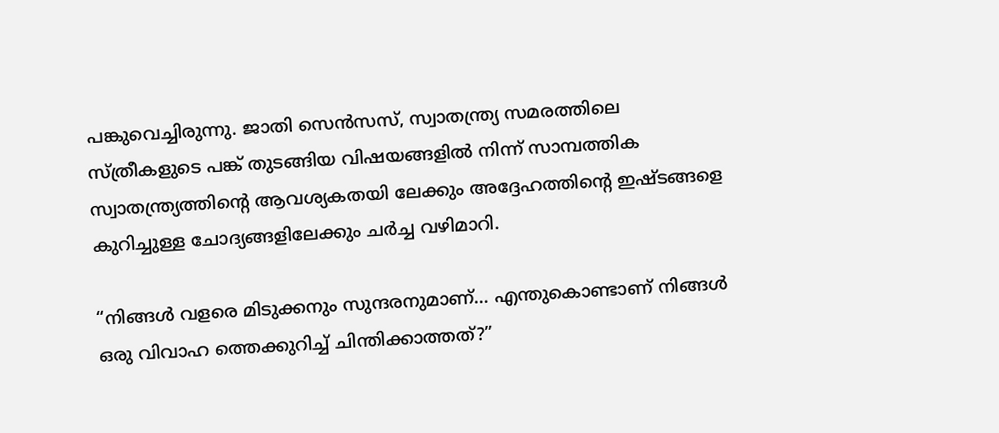പങ്കുവെച്ചിരുന്നു. ജാതി സെൻസസ്, സ്വാതന്ത്ര്യ സമരത്തിലെ സ്ത്രീകളുടെ പങ്ക് തുടങ്ങിയ വിഷയങ്ങളിൽ നിന്ന് സാമ്പത്തിക സ്വാതന്ത്ര്യത്തിന്റെ ആവശ്യകതയി ലേക്കും അദ്ദേഹത്തിന്റെ ഇഷ്‌ടങ്ങളെ കുറിച്ചുള്ള ചോദ്യങ്ങളിലേക്കും ചർച്ച വഴിമാറി.

“നിങ്ങൾ വളരെ മിടുക്കനും സുന്ദരനുമാണ്… എന്തുകൊണ്ടാണ് നിങ്ങൾ ഒരു വിവാഹ ത്തെക്കുറിച്ച് ചിന്തിക്കാത്തത്?”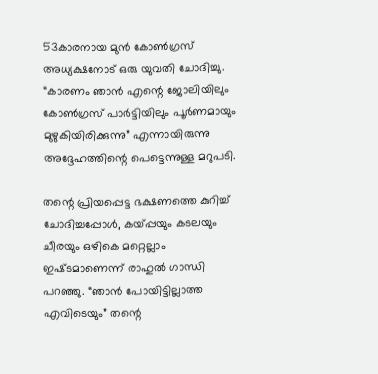53കാരനായ മുൻ കോൺഗ്രസ് അധ്യക്ഷനോട് ഒരു യുവതി ചോദിച്ചു. “കാരണം ഞാൻ എന്റെ ജോലിയിലും കോൺഗ്രസ് പാർട്ടിയിലും പൂർണമായും മുഴുകിയിരിക്കുന്നു” എന്നായിരുന്നു അദ്ദേഹത്തിന്റെ പെട്ടെന്നുള്ള മറുപടി.

തന്റെ പ്രിയപ്പെട്ട ഭക്ഷണത്തെ കുറിച്ച് ചോദിച്ചപ്പോൾ, കയ്പ്പയും കടലയും ചീരയും ഒഴികെ മറ്റെല്ലാം ഇഷ്‌ടമാണെന്ന് രാഹുൽ ഗാന്ധി പറഞ്ഞു. “ഞാൻ പോയിട്ടില്ലാത്ത എവിടെയും” തന്റെ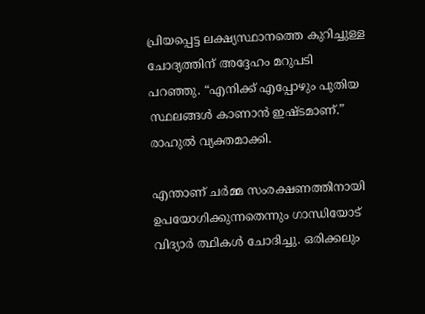പ്രിയപ്പെട്ട ലക്ഷ്യസ്ഥാനത്തെ കുറിച്ചുള്ള ചോദ്യത്തിന് അദ്ദേഹം മറുപടി പറഞ്ഞു. “എനിക്ക് എപ്പോഴും പുതിയ സ്ഥലങ്ങൾ കാണാൻ ഇഷ്‌ടമാണ്.” രാഹുൽ വ്യക്തമാക്കി.

എന്താണ് ചർമ്മ സംരക്ഷണത്തിനായി ഉപയോഗിക്കുന്നതെന്നും ഗാന്ധിയോട് വിദ്യാർ ത്ഥികൾ ചോദിച്ചു. ഒരിക്കലും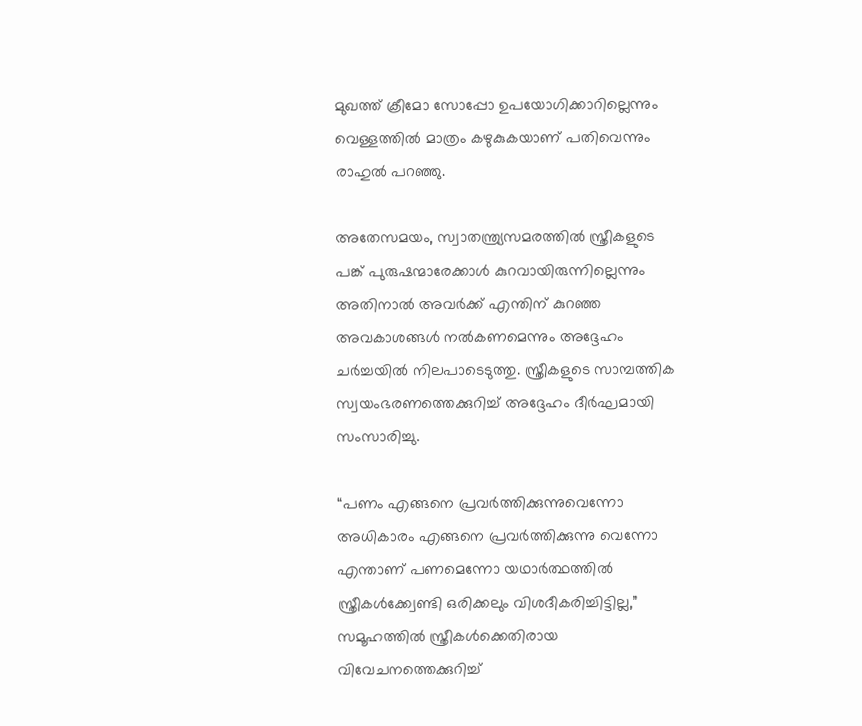മുഖത്ത് ക്രീമോ സോപ്പോ ഉപയോഗിക്കാറില്ലെന്നും വെള്ളത്തിൽ മാത്രം കഴുകുകയാണ് പതിവെന്നും രാഹുൽ പറഞ്ഞു.

അതേസമയം, സ്വാതന്ത്ര്യസമരത്തിൽ സ്ത്രീകളുടെ പങ്ക് പുരുഷന്മാരേക്കാൾ കുറവായിരുന്നില്ലെന്നും അതിനാൽ അവർക്ക് എന്തിന് കുറഞ്ഞ അവകാശങ്ങൾ നൽകണമെന്നും അദ്ദേഹം ചർച്ചയിൽ നിലപാടെടുത്തു. സ്ത്രീകളുടെ സാമ്പത്തിക സ്വയംഭരണത്തെക്കുറിച്ച് അദ്ദേഹം ദീർഘമായി സംസാരിച്ചു.

“പണം എങ്ങനെ പ്രവർത്തിക്കുന്നുവെന്നോ അധികാരം എങ്ങനെ പ്രവർത്തിക്കുന്നു വെന്നോ എന്താണ് പണമെന്നോ യഥാർത്ഥത്തിൽ സ്ത്രീകൾക്ക്വേണ്ടി ഒരിക്കലും വിശദീകരിച്ചിട്ടില്ല,” സമൂഹത്തിൽ സ്ത്രീകൾക്കെതിരായ വിവേചനത്തെക്കുറിച്ച്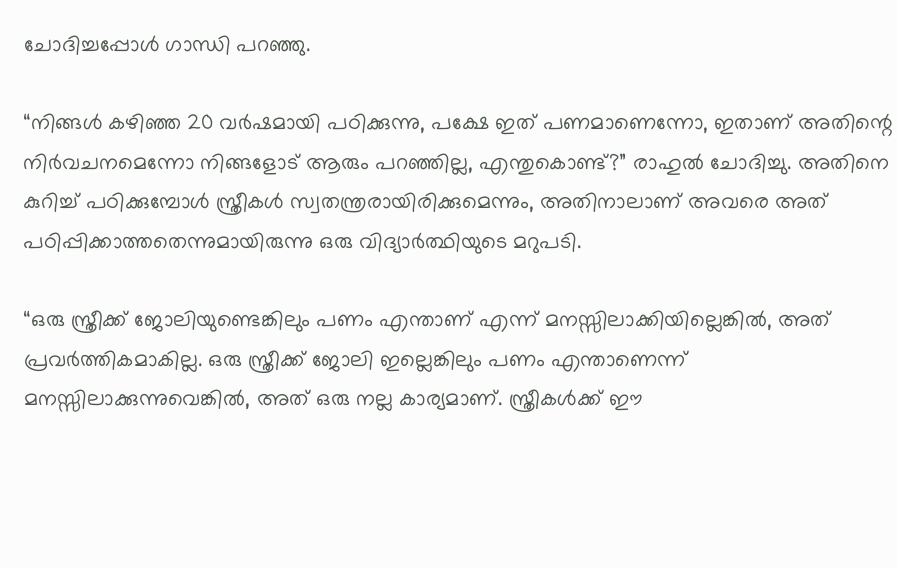ചോദിച്ചപ്പോൾ ഗാന്ധി പറഞ്ഞു.

“നിങ്ങൾ കഴിഞ്ഞ 20 വർഷമായി പഠിക്കുന്നു, പക്ഷേ ഇത് പണമാണെന്നോ, ഇതാണ് അതിന്റെ നിർവചനമെന്നോ നിങ്ങളോട് ആരും പറഞ്ഞില്ല, എന്തുകൊണ്ട്?” രാഹുൽ ചോദിച്ചു. അതിനെ കുറിച്ച് പഠിക്കുമ്പോൾ സ്ത്രീകൾ സ്വതന്ത്രരായിരിക്കുമെന്നും, അതിനാലാണ് അവരെ അത്  പഠിപ്പിക്കാത്തതെന്നുമായിരുന്നു ഒരു വിദ്യാർത്ഥിയുടെ മറുപടി.

“ഒരു സ്ത്രീക്ക് ജോലിയുണ്ടെങ്കിലും പണം എന്താണ് എന്ന് മനസ്സിലാക്കിയില്ലെങ്കിൽ, അത് പ്രവർത്തികമാകില്ല. ഒരു സ്ത്രീക്ക് ജോലി ഇല്ലെങ്കിലും പണം എന്താണെന്ന് മനസ്സിലാക്കുന്നുവെങ്കിൽ, അത് ഒരു നല്ല കാര്യമാണ്. സ്ത്രീകൾക്ക് ഈ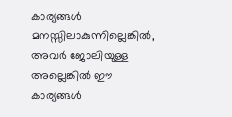കാര്യങ്ങൾ മനസ്സിലാകുന്നില്ലെങ്കിൽ, അവർ ജോലിയുള്ള അല്ലെങ്കിൽ ഈ കാര്യങ്ങൾ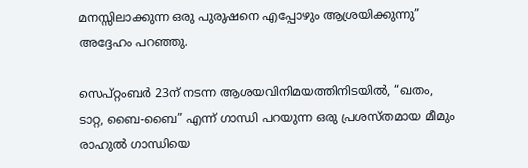മനസ്സിലാക്കുന്ന ഒരു പുരുഷനെ എപ്പോഴും ആശ്രയിക്കുന്നു” അദ്ദേഹം പറഞ്ഞു.

സെപ്റ്റംബർ 23ന് നടന്ന ആശയവിനിമയത്തിനിടയിൽ, “ഖതം, ടാറ്റ, ബൈ-ബൈ” എന്ന് ഗാന്ധി പറയുന്ന ഒരു പ്രശസ്‌തമായ മീമും രാഹുൽ ഗാന്ധിയെ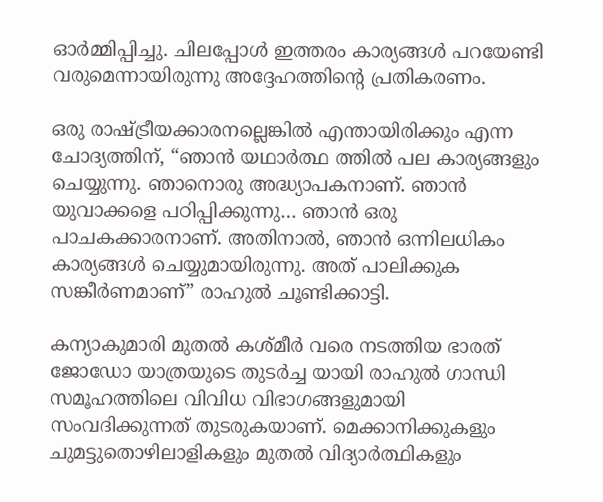ഓർമ്മിപ്പിച്ചു. ചിലപ്പോൾ ഇത്തരം കാര്യങ്ങൾ പറയേണ്ടി വരുമെന്നായിരുന്നു അദ്ദേഹത്തിന്റെ പ്രതികരണം.

ഒരു രാഷ്ട്രീയക്കാരനല്ലെങ്കിൽ എന്തായിരിക്കും എന്ന ചോദ്യത്തിന്, “ഞാൻ യഥാർത്ഥ ത്തിൽ പല കാര്യങ്ങളും ചെയ്യുന്നു. ഞാനൊരു അദ്ധ്യാപകനാണ്. ഞാൻ യുവാക്കളെ പഠിപ്പിക്കുന്നു… ഞാൻ ഒരു പാചകക്കാരനാണ്. അതിനാൽ, ഞാൻ ഒന്നിലധികം കാര്യങ്ങൾ ചെയ്യുമായിരുന്നു. അത് പാലിക്കുക സങ്കീർണമാണ്” രാഹുൽ ചൂണ്ടിക്കാട്ടി.

കന്യാകുമാരി മുതൽ കശ്‌മീർ വരെ നടത്തിയ ഭാരത് ജോഡോ യാത്രയുടെ തുടർച്ച യായി രാഹുൽ ഗാന്ധി സമൂഹത്തിലെ വിവിധ വിഭാഗങ്ങളുമായി സംവദിക്കുന്നത് തുടരുകയാണ്. മെക്കാനിക്കുകളും ചുമട്ടുതൊഴിലാളികളും മുതൽ വിദ്യാർത്ഥികളും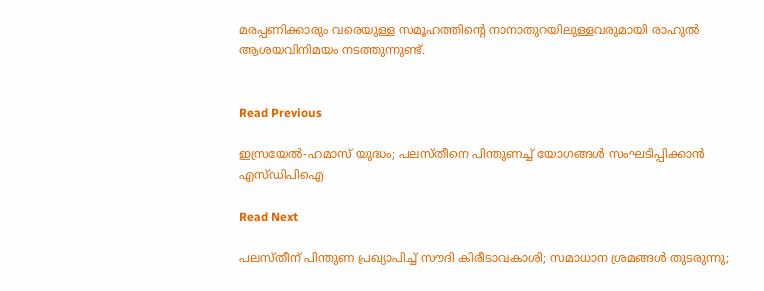മരപ്പണിക്കാരും വരെയുള്ള സമൂഹത്തിന്റെ നാനാതുറയിലുള്ളവരുമായി രാഹുൽ ആശയവിനിമയം നടത്തുന്നുണ്ട്.


Read Previous

ഇസ്രയേൽ-ഹമാസ് യുദ്ധം; പലസ്‌തീനെ പിന്തുണച്ച് യോഗങ്ങൾ സംഘടിപ്പിക്കാൻ എസ്‌ഡിപിഐ

Read Next

പലസ്തീന് പിന്തുണ പ്രഖ്യാപിച്ച് സൗദി കിരീടാവകാശി; സമാധാന ശ്രമങ്ങള്‍ തുടരുന്നു;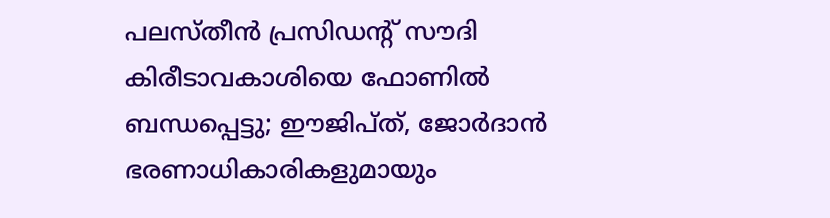പലസ്തീന്‍ പ്രസിഡന്റ് സൗദി കിരീടാവകാശിയെ ഫോണില്‍ ബന്ധപ്പെട്ടു; ഈജിപ്ത്, ജോര്‍ദാന്‍ ഭരണാധികാരികളുമായും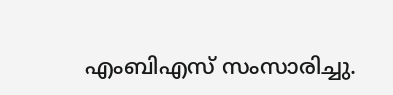എംബിഎസ് സംസാരിച്ചു.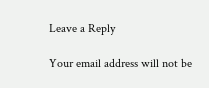Leave a Reply

Your email address will not be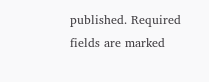published. Required fields are marked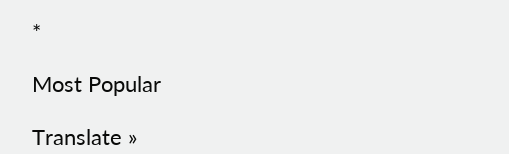*

Most Popular

Translate »